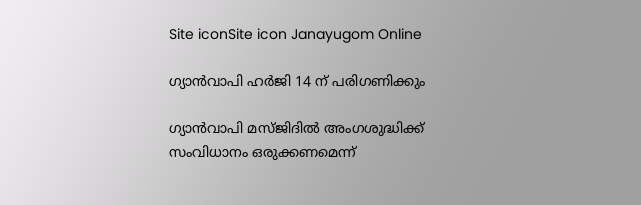Site iconSite icon Janayugom Online

ഗ്യാന്‍വാപി ഹര്‍ജി 14 ന് പരിഗണിക്കും

ഗ്യാന്‍വാപി മസ്ജിദില്‍ അംഗശുദ്ധിക്ക് സംവിധാനം ഒരുക്കണമെന്ന്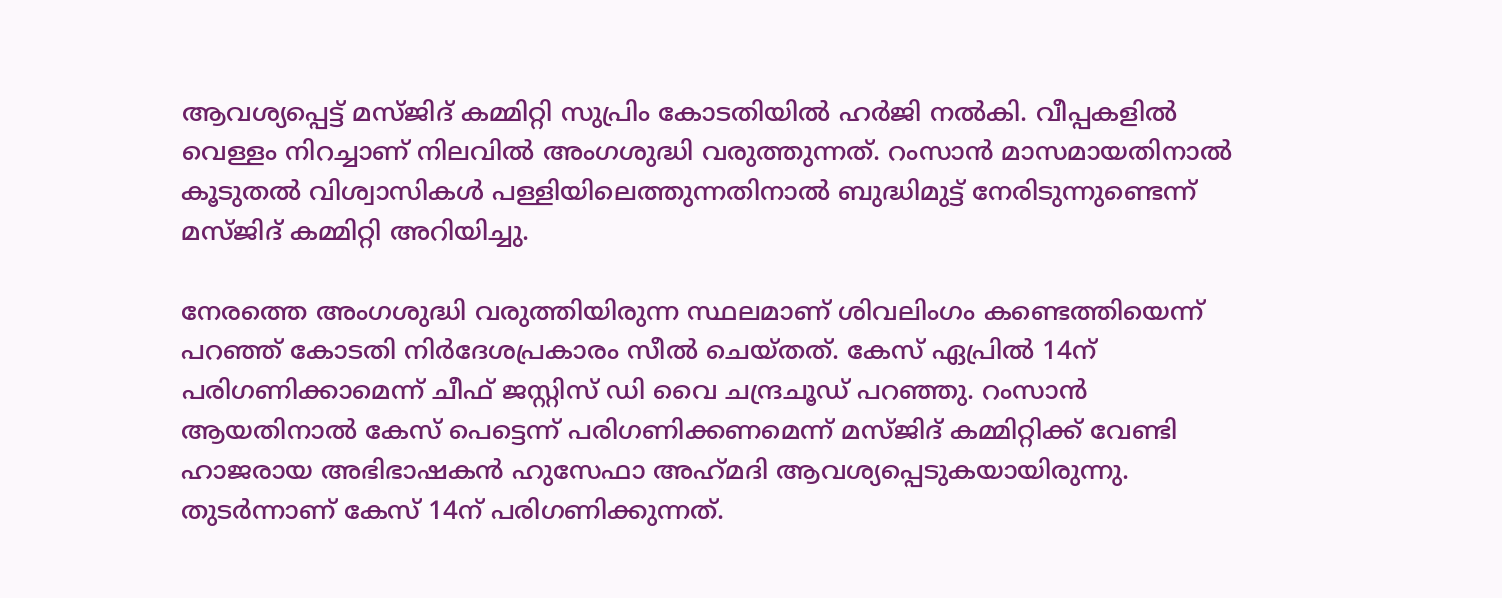ആവശ്യപ്പെട്ട് മസ്ജിദ് കമ്മിറ്റി സുപ്രിം കോടതിയില്‍ ഹര്‍ജി നല്‍കി. വീപ്പകളില്‍ വെള്ളം നിറച്ചാണ് നിലവില്‍ അംഗശുദ്ധി വരുത്തുന്നത്. റംസാന്‍ മാസമായതിനാല്‍ കൂടുതല്‍ വിശ്വാസികള്‍ പള്ളിയിലെത്തുന്നതിനാല്‍ ബുദ്ധിമുട്ട് നേരിടുന്നുണ്ടെന്ന് മസ്ജിദ് കമ്മിറ്റി അറിയിച്ചു.

നേരത്തെ അംഗശുദ്ധി വരുത്തിയിരുന്ന സ്ഥലമാണ് ശിവലിംഗം കണ്ടെത്തിയെന്ന് പറഞ്ഞ് കോടതി നിര്‍ദേശപ്രകാരം സീല്‍ ചെയ്തത്. കേസ് ഏപ്രില്‍ 14ന് പരിഗണിക്കാമെന്ന് ചീഫ് ജസ്റ്റിസ് ഡി വൈ ചന്ദ്രചൂഡ് പറഞ്ഞു. റംസാന്‍ ആയതിനാല്‍ കേസ് പെട്ടെന്ന് പരിഗണിക്കണമെന്ന് മസ്ജിദ് കമ്മിറ്റിക്ക് വേണ്ടി ഹാജരായ അഭിഭാഷകന്‍ ഹുസേഫാ അഹ്‍മദി ആവശ്യപ്പെടുകയായിരുന്നു. തുടര്‍ന്നാണ് കേസ് 14ന് പരിഗണിക്കുന്നത്.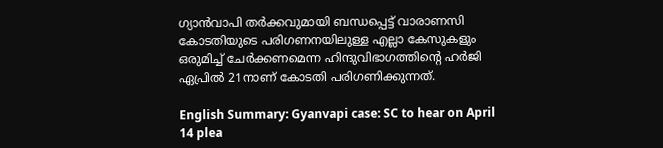ഗ്യാന്‍വാപി തര്‍ക്കവുമായി ബന്ധപ്പെട്ട് വാരാണസി കോടതിയുടെ പരിഗണനയിലുള്ള എല്ലാ കേസുകളും ഒരുമിച്ച്‌ ചേര്‍ക്കണമെന്ന ഹിന്ദുവിഭാഗത്തിന്റെ ഹര്‍ജി ഏപ്രില്‍ 21നാണ് കോടതി പരിഗണിക്കുന്നത്.

English Summary: Gyanvapi case: SC to hear on April 14 plea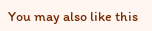You may also like this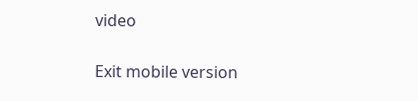video

Exit mobile version